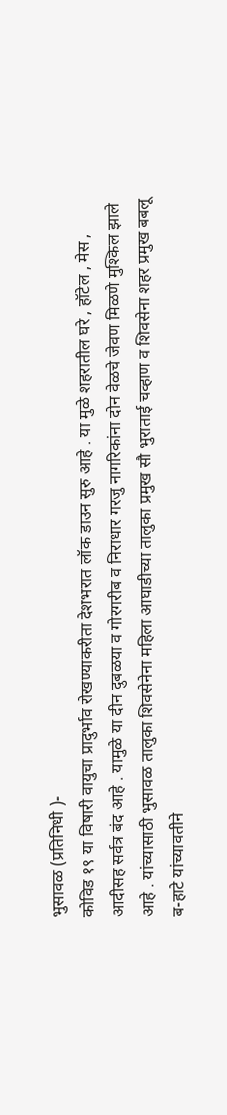भुसावळ (प्रतिनिधी )-
कोविड १९ या विषारी वायुचा प्रादुर्भाव रोखण्याकरीता देशभरात लॉक डाउन सुरु आहे . या मुळे शहरातील घरे , हॉटेल , मेस , आदीसह सर्वत्र बंद आहे . यामुळे या दीन दुबळया व गोरगरीब व निराधार गरजु नागरिकांना दोन वेळचे जेवण मिळणे मुश्किल झाले आहे . यांच्यासाठी भुसावळ तालुका शिवसेनेना महिला आघाडीच्या तालुका प्रमुख सौ भुराताई चव्हाण व शिवसेना शहर प्रमुख बबलू ब-हाटे यांच्यावतीने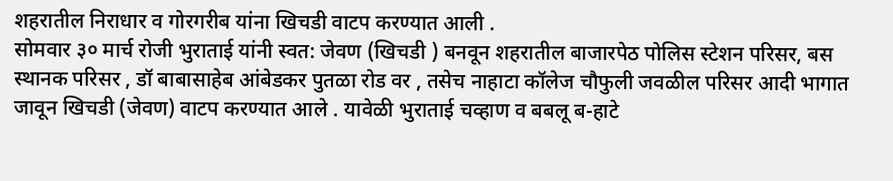शहरातील निराधार व गोरगरीब यांना खिचडी वाटप करण्यात आली .
सोमवार ३० मार्च रोजी भुराताई यांनी स्वत: जेवण (खिचडी ) बनवून शहरातील बाजारपेठ पोलिस स्टेशन परिसर, बस स्थानक परिसर , डॉ बाबासाहेब आंबेडकर पुतळा रोड वर , तसेच नाहाटा कॉलेज चौफुली जवळील परिसर आदी भागात जावून खिचडी (जेवण) वाटप करण्यात आले . यावेळी भुराताई चव्हाण व बबलू ब-हाटे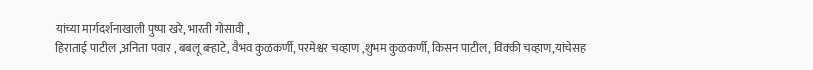यांच्या मार्गदर्शनाखाली पुष्पा खरे, भारती गोसावी ,
हिराताई पाटील ,अनिता पवार , बबलू बऱ्हाटे, वैभव कुळकर्णी, परमेश्वर चव्हाण ,शुभम कुळकर्णी, किसन पाटील, विक्की चव्हाण,यांचेसह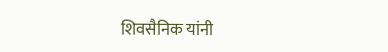शिवसैनिक यांनी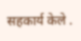सहकार्य केले .